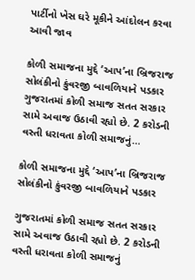પાર્ટીનો ખેસ ઘરે મૂકીને આંદોલન કરવા આવી જાવ

કોળી સમાજના મુદ્દે ‘આપ’ના બ્રિજરાજ સોલંકીનો કુંવરજી બાવળિયાને પડકાર ગુજરાતમાં કોળી સમાજ સતત સરકાર સામે અવાજ ઉઠાવી રહ્યો છે. 2 કરોડની વસ્તી ધરાવતા કોળી સમાજનું…

કોળી સમાજના મુદ્દે ‘આપ’ના બ્રિજરાજ સોલંકીનો કુંવરજી બાવળિયાને પડકાર

ગુજરાતમાં કોળી સમાજ સતત સરકાર સામે અવાજ ઉઠાવી રહ્યો છે. 2 કરોડની વસ્તી ધરાવતા કોળી સમાજનું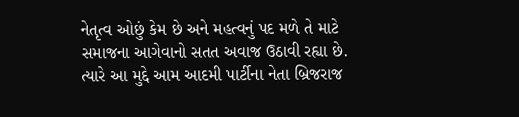નેતૃત્વ ઓછું કેમ છે અને મહત્વનું પદ મળે તે માટે સમાજના આગેવાનો સતત અવાજ ઉઠાવી રહ્યા છે. ત્યારે આ મુદ્દે આમ આદમી પાર્ટીના નેતા બ્રિજરાજ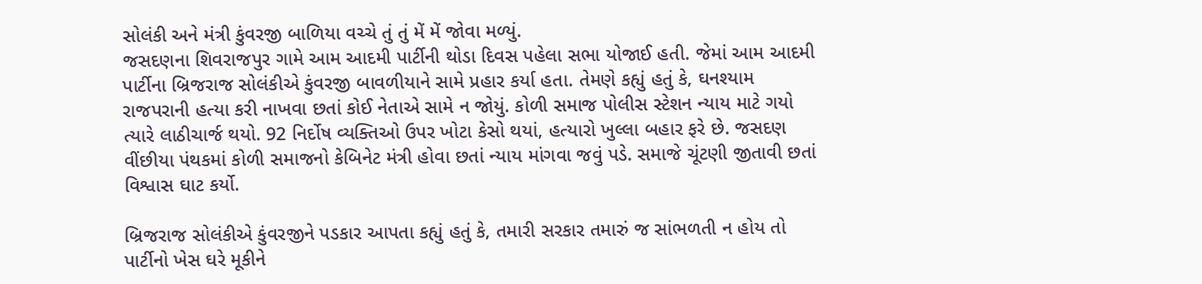સોલંકી અને મંત્રી કુંવરજી બાળિયા વચ્ચે તું તું મેં મેં જોવા મળ્યું.
જસદણના શિવરાજપુર ગામે આમ આદમી પાર્ટીની થોડા દિવસ પહેલા સભા યોજાઈ હતી. જેમાં આમ આદમી પાર્ટીના બ્રિજરાજ સોલંકીએ કુંવરજી બાવળીયાને સામે પ્રહાર કર્યા હતા. તેમણે કહ્યું હતું કે, ઘનશ્યામ રાજપરાની હત્યા કરી નાખવા છતાં કોઈ નેતાએ સામે ન જોયું. કોળી સમાજ પોલીસ સ્ટેશન ન્યાય માટે ગયો ત્યારે લાઠીચાર્જ થયો. 92 નિર્દોષ વ્યક્તિઓ ઉપર ખોટા કેસો થયાં, હત્યારો ખુલ્લા બહાર ફરે છે. જસદણ વીંછીયા પંથકમાં કોળી સમાજનો કેબિનેટ મંત્રી હોવા છતાં ન્યાય માંગવા જવું પડે. સમાજે ચૂંટણી જીતાવી છતાં વિશ્વાસ ઘાટ કર્યો.

બ્રિજરાજ સોલંકીએ કુંવરજીને પડકાર આપતા કહ્યું હતું કે, તમારી સરકાર તમારું જ સાંભળતી ન હોય તો પાર્ટીનો ખેસ ઘરે મૂકીને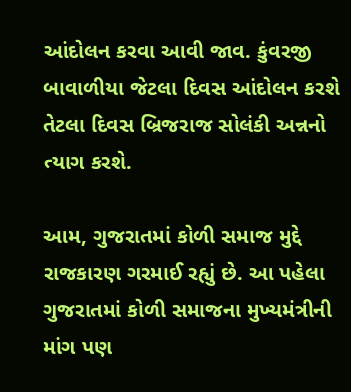આંદોલન કરવા આવી જાવ. કુંવરજી બાવાળીયા જેટલા દિવસ આંદોલન કરશે તેટલા દિવસ બ્રિજરાજ સોલંકી અન્નનો ત્યાગ કરશે.

આમ, ગુજરાતમાં કોળી સમાજ મુદ્દે રાજકારણ ગરમાઈ રહ્યું છે. આ પહેલા ગુજરાતમાં કોળી સમાજના મુખ્યમંત્રીની માંગ પણ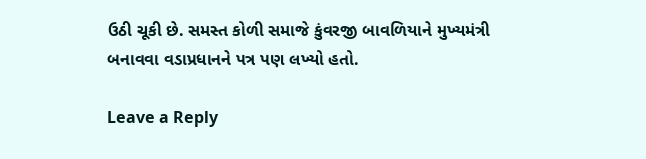ઉઠી ચૂકી છે. સમસ્ત કોળી સમાજે કુંવરજી બાવળિયાને મુખ્યમંત્રી બનાવવા વડાપ્રધાનને પત્ર પણ લખ્યો હતો.

Leave a Reply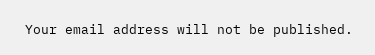Your email address will not be published.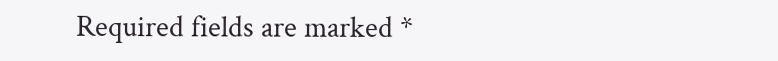Required fields are marked *